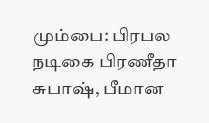மும்பை: பிரபல நடிகை பிரணீதா சுபாஷ், பீமான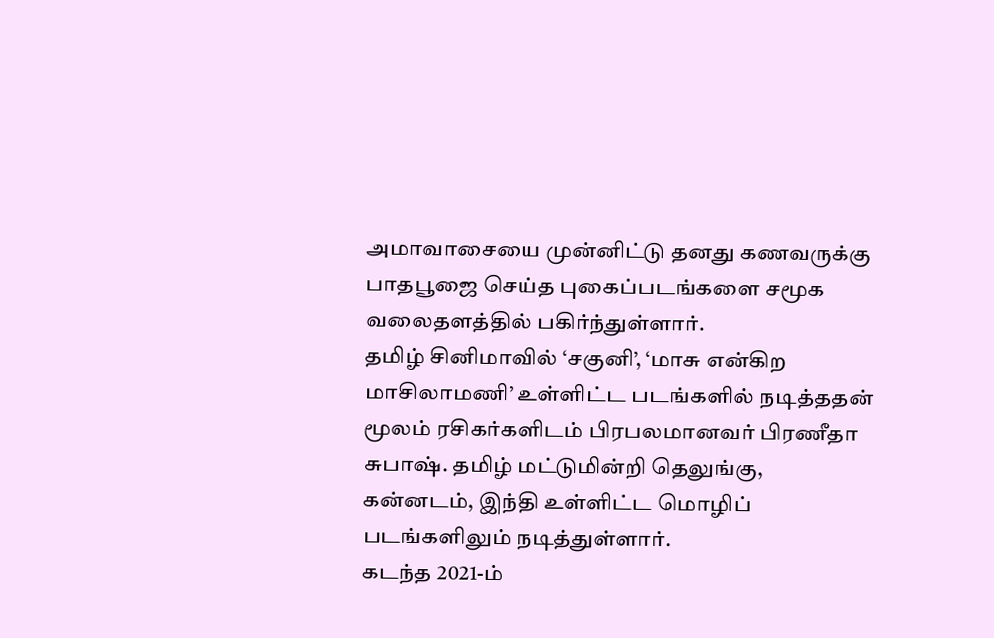அமாவாசையை முன்னிட்டு தனது கணவருக்கு பாதபூஜை செய்த புகைப்படங்களை சமூக வலைதளத்தில் பகிர்ந்துள்ளார்.
தமிழ் சினிமாவில் ‘சகுனி’, ‘மாசு என்கிற மாசிலாமணி’ உள்ளிட்ட படங்களில் நடித்ததன் மூலம் ரசிகர்களிடம் பிரபலமானவர் பிரணீதா சுபாஷ். தமிழ் மட்டுமின்றி தெலுங்கு, கன்னடம், இந்தி உள்ளிட்ட மொழிப் படங்களிலும் நடித்துள்ளார்.
கடந்த 2021-ம்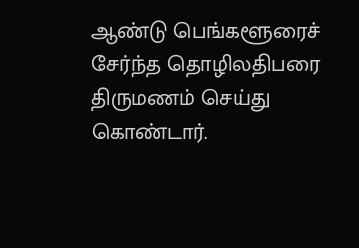ஆண்டு பெங்களூரைச் சேர்ந்த தொழிலதிபரை திருமணம் செய்து கொண்டார்.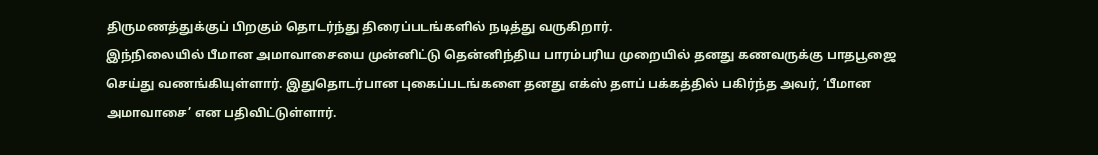திருமணத்துக்குப் பிறகும் தொடர்ந்து திரைப்படங்களில் நடித்து வருகிறார்.
இந்நிலையில் பீமான அமாவாசையை முன்னிட்டு தென்னிந்திய பாரம்பரிய முறையில் தனது கணவருக்கு பாதபூஜை செய்து வணங்கியுள்ளார். இதுதொடர்பான புகைப்படங்களை தனது எக்ஸ் தளப் பக்கத்தில் பகிர்ந்த அவர், ‘பீமான அமாவாசை’ என பதிவிட்டுள்ளார்.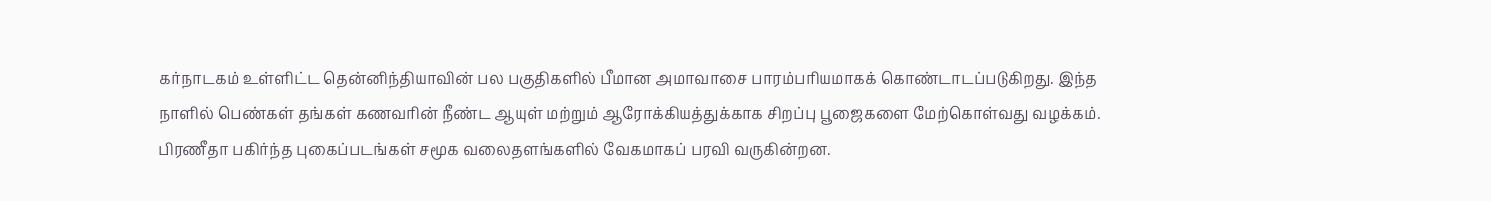கர்நாடகம் உள்ளிட்ட தென்னிந்தியாவின் பல பகுதிகளில் பீமான அமாவாசை பாரம்பரியமாகக் கொண்டாடப்படுகிறது. இந்த நாளில் பெண்கள் தங்கள் கணவரின் நீண்ட ஆயுள் மற்றும் ஆரோக்கியத்துக்காக சிறப்பு பூஜைகளை மேற்கொள்வது வழக்கம்.
பிரணீதா பகிர்ந்த புகைப்படங்கள் சமூக வலைதளங்களில் வேகமாகப் பரவி வருகின்றன.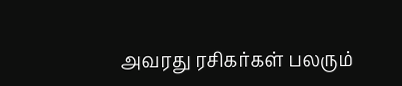அவரது ரசிகர்கள் பலரும்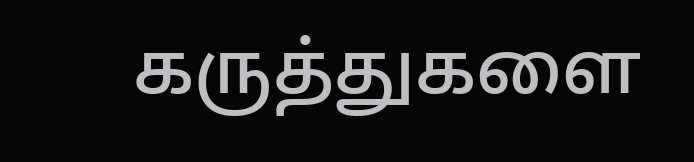கருத்துகளை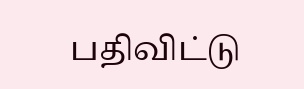பதிவிட்டு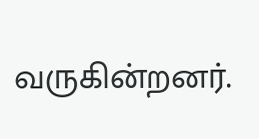வருகின்றனர்.